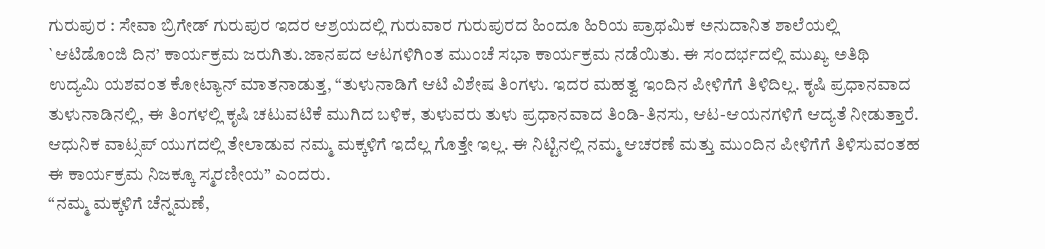ಗುರುಪುರ : ಸೇವಾ ಬ್ರಿಗೇಡ್ ಗುರುಪುರ ಇದರ ಆಶ್ರಯದಲ್ಲಿ ಗುರುವಾರ ಗುರುಪುರದ ಹಿಂದೂ ಹಿರಿಯ ಪ್ರಾಥಮಿಕ ಅನುದಾನಿತ ಶಾಲೆಯಲ್ಲಿ `ಆಟಿಡೊಂಜಿ ದಿನ’ ಕಾರ್ಯಕ್ರಮ ಜರುಗಿತು.ಜಾನಪದ ಆಟಗಳಿಗಿಂತ ಮುಂಚೆ ಸಭಾ ಕಾರ್ಯಕ್ರಮ ನಡೆಯಿತು. ಈ ಸಂದರ್ಭದಲ್ಲಿ ಮುಖ್ಯ ಅತಿಥಿ ಉದ್ಯಮಿ ಯಶವಂತ ಕೋಟ್ಯಾನ್ ಮಾತನಾಡುತ್ತ, “ತುಳುನಾಡಿಗೆ ಆಟಿ ವಿಶೇಷ ತಿಂಗಳು. ಇದರ ಮಹತ್ವ ಇಂದಿನ ಪೀಳಿಗೆಗೆ ತಿಳಿದಿಲ್ಲ. ಕೃಷಿ ಪ್ರಧಾನವಾದ ತುಳುನಾಡಿನಲ್ಲಿ, ಈ ತಿಂಗಳಲ್ಲಿ ಕೃಷಿ ಚಟುವಟಿಕೆ ಮುಗಿದ ಬಳಿಕ, ತುಳುವರು ತುಳು ಪ್ರಧಾನವಾದ ತಿಂಡಿ-ತಿನಸು, ಆಟ-ಆಯನಗಳಿಗೆ ಆದ್ಯತೆ ನೀಡುತ್ತಾರೆ. ಆಧುನಿಕ ವಾಟ್ಸಪ್ ಯುಗದಲ್ಲಿ ತೇಲಾಡುವ ನಮ್ಮ ಮಕ್ಕಳಿಗೆ ಇದೆಲ್ಲ ಗೊತ್ತೇ ಇಲ್ಲ. ಈ ನಿಟ್ಟಿನಲ್ಲಿ ನಮ್ಮ ಆಚರಣೆ ಮತ್ತು ಮುಂದಿನ ಪೀಳಿಗೆಗೆ ತಿಳಿಸುವಂತಹ ಈ ಕಾರ್ಯಕ್ರಮ ನಿಜಕ್ಕೂ ಸ್ಮರಣೀಯ” ಎಂದರು.
“ನಮ್ಮ ಮಕ್ಕಳಿಗೆ ಚೆನ್ನಮಣೆ,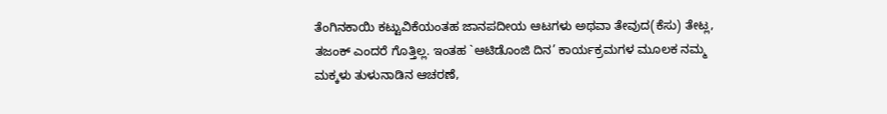ತೆಂಗಿನಕಾಯಿ ಕಟ್ಟುವಿಕೆಯಂತಹ ಜಾನಪದೀಯ ಆಟಗಳು ಅಥವಾ ತೇವುದ(ಕೆಸು) ತೇಟ್ಲ, ತಜಂಕ್ ಎಂದರೆ ಗೊತ್ತಿಲ್ಲ. ಇಂತಹ `ಆಟಿಡೊಂಜಿ ದಿನ’ ಕಾರ್ಯಕ್ರಮಗಳ ಮೂಲಕ ನಮ್ಮ ಮಕ್ಕಳು ತುಳುನಾಡಿನ ಆಚರಣೆ,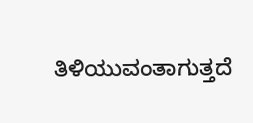ತಿಳಿಯುವಂತಾಗುತ್ತದೆ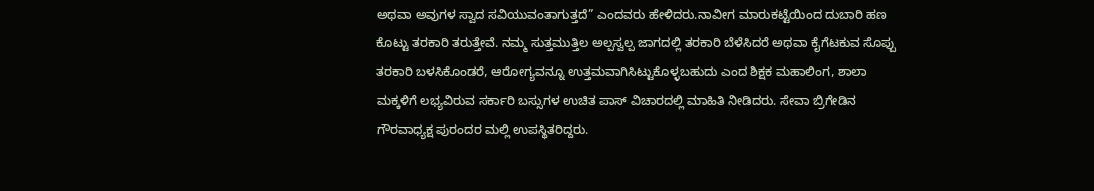ಅಥವಾ ಅವುಗಳ ಸ್ವಾದ ಸವಿಯುವಂತಾಗುತ್ತದೆ” ಎಂದವರು ಹೇಳಿದರು.ನಾವೀಗ ಮಾರುಕಟ್ಟೆಯಿಂದ ದುಬಾರಿ ಹಣ ಕೊಟ್ಟು ತರಕಾರಿ ತರುತ್ತೇವೆ. ನಮ್ಮ ಸುತ್ತಮುತ್ತಿಲ ಅಲ್ಪಸ್ವಲ್ಪ ಜಾಗದಲ್ಲಿ ತರಕಾರಿ ಬೆಳೆಸಿದರೆ ಅಥವಾ ಕೈಗೆಟಕುವ ಸೊಪ್ಪು ತರಕಾರಿ ಬಳಸಿಕೊಂಡರೆ, ಆರೋಗ್ಯವನ್ನೂ ಉತ್ತಮವಾಗಿಸಿಟ್ಟುಕೊಳ್ಳಬಹುದು ಎಂದ ಶಿಕ್ಷಕ ಮಹಾಲಿಂಗ, ಶಾಲಾ ಮಕ್ಕಳಿಗೆ ಲಭ್ಯವಿರುವ ಸರ್ಕಾರಿ ಬಸ್ಸುಗಳ ಉಚಿತ ಪಾಸ್ ವಿಚಾರದಲ್ಲಿ ಮಾಹಿತಿ ನೀಡಿದರು. ಸೇವಾ ಬ್ರಿಗೇಡಿನ ಗೌರವಾಧ್ಯಕ್ಷ ಪುರಂದರ ಮಲ್ಲಿ ಉಪಸ್ಥಿತರಿದ್ದರು.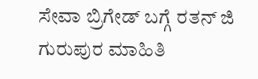ಸೇವಾ ಬ್ರಿಗೇಡ್ ಬಗ್ಗೆ ರತನ್ ಜಿ ಗುರುಪುರ ಮಾಹಿತಿ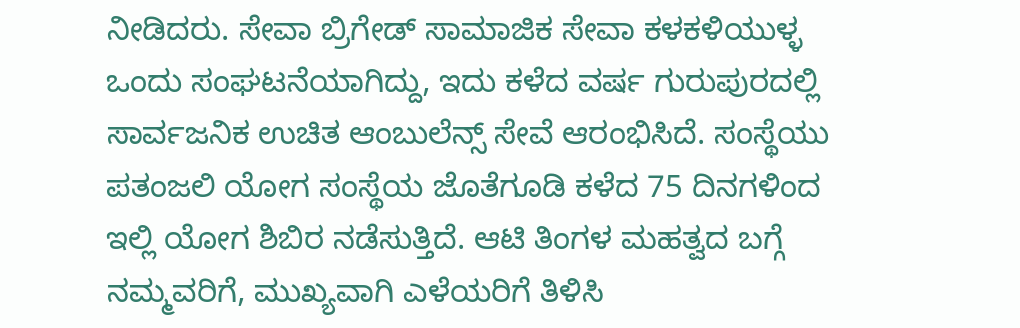ನೀಡಿದರು. ಸೇವಾ ಬ್ರಿಗೇಡ್ ಸಾಮಾಜಿಕ ಸೇವಾ ಕಳಕಳಿಯುಳ್ಳ ಒಂದು ಸಂಘಟನೆಯಾಗಿದ್ದು, ಇದು ಕಳೆದ ವರ್ಷ ಗುರುಪುರದಲ್ಲಿ ಸಾರ್ವಜನಿಕ ಉಚಿತ ಆಂಬುಲೆನ್ಸ್ ಸೇವೆ ಆರಂಭಿಸಿದೆ. ಸಂಸ್ಥೆಯು ಪತಂಜಲಿ ಯೋಗ ಸಂಸ್ಥೆಯ ಜೊತೆಗೂಡಿ ಕಳೆದ 75 ದಿನಗಳಿಂದ ಇಲ್ಲಿ ಯೋಗ ಶಿಬಿರ ನಡೆಸುತ್ತಿದೆ. ಆಟಿ ತಿಂಗಳ ಮಹತ್ವದ ಬಗ್ಗೆ ನಮ್ಮವರಿಗೆ, ಮುಖ್ಯವಾಗಿ ಎಳೆಯರಿಗೆ ತಿಳಿಸಿ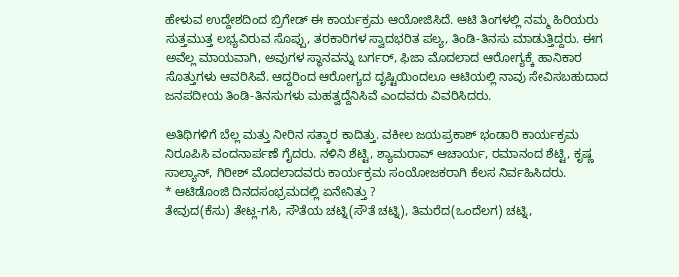ಹೇಳುವ ಉದ್ದೇಶದಿಂದ ಬ್ರಿಗೇಡ್ ಈ ಕಾರ್ಯಕ್ರಮ ಆಯೋಜಿಸಿದೆ. ಆಟಿ ತಿಂಗಳಲ್ಲಿ ನಮ್ಮ ಹಿರಿಯರು ಸುತ್ತಮುತ್ತ ಲಭ್ಯವಿರುವ ಸೊಪ್ಪು, ತರಕಾರಿಗಳ ಸ್ವಾದಭರಿತ ಪಲ್ಯ, ತಿಂಡಿ-ತಿನಸು ಮಾಡುತ್ತಿದ್ದರು. ಈಗ ಅವೆಲ್ಲ ಮಾಯವಾಗಿ, ಅವುಗಳ ಸ್ಥಾನವನ್ನು ಬರ್ಗರ್, ಫಿಜಾ ಮೊದಲಾದ ಆರೋಗ್ಯಕ್ಕೆ ಹಾನಿಕಾರ ಸೊತ್ತುಗಳು ಆವರಿಸಿವೆ. ಆದ್ದರಿಂದ ಆರೋಗ್ಯದ ದೃಷ್ಟಿಯಿಂದಲೂ ಆಟಿಯಲ್ಲಿ ನಾವು ಸೇವಿಸಬಹುದಾದ ಜನಪದೀಯ ತಿಂಡಿ-ತಿನಸುಗಳು ಮಹತ್ವದ್ದೆನಿಸಿವೆ ಎಂದವರು ವಿವರಿಸಿದರು.

ಅತಿಥಿಗಳಿಗೆ ಬೆಲ್ಲ ಮತ್ತು ನೀರಿನ ಸತ್ಕಾರ ಕಾದಿತ್ತು. ವಕೀಲ ಜಯಪ್ರಕಾಶ್ ಭಂಡಾರಿ ಕಾರ್ಯಕ್ರಮ ನಿರೂಪಿಸಿ ವಂದನಾರ್ಪಣೆ ಗೈದರು. ನಳಿನಿ ಶೆಟ್ಟಿ, ಶ್ಯಾಮರಾವ್ ಆಚಾರ್ಯ, ರಮಾನಂದ ಶೆಟ್ಟಿ, ಕೃಷ್ಣ ಸಾಲ್ಯಾನ್, ಗಿರೀಶ್ ಮೊದಲಾದವರು ಕಾರ್ಯಕ್ರಮ ಸಂಯೋಜಕರಾಗಿ ಕೆಲಸ ನಿರ್ವಹಿಸಿದರು.
* ಆಟಿಡೊಂಜಿ ದಿನದಸಂಭ್ರಮದಲ್ಲಿ ಏನೇನಿತ್ತು ?
ತೇವುದ(ಕೆಸು) ತೇಟ್ಲ-ಗಸಿ, ಸೌತೆಯ ಚಟ್ನಿ(ಸೌತೆ ಚಟ್ನಿ), ತಿಮರೆದ(ಒಂದೆಲಗ) ಚಟ್ನಿ,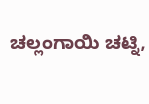ಚಲ್ಲಂಗಾಯಿ ಚಟ್ನಿ,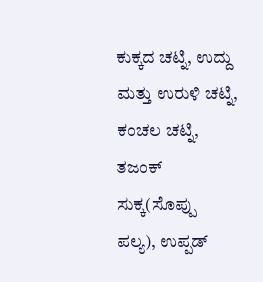ಕುಕ್ಕದ ಚಟ್ನಿ, ಉದ್ದು ಮತ್ತು ಉರುಳಿ ಚಟ್ನಿ, ಕಂಚಲ ಚಟ್ನಿ, ತಜಂಕ್ ಸುಕ್ಕ(ಸೊಪ್ಪು ಪಲ್ಯ), ಉಪ್ಪಡ್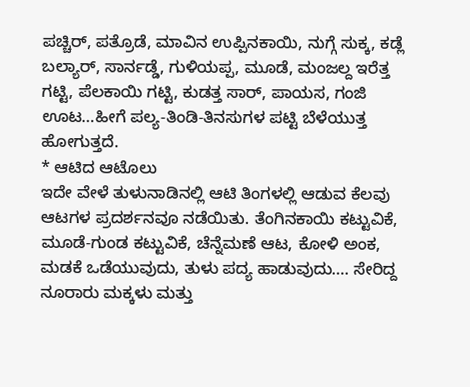ಪಚ್ಚಿರ್, ಪತ್ರೊಡೆ, ಮಾವಿನ ಉಪ್ಪಿನಕಾಯಿ, ನುಗ್ಗೆ ಸುಕ್ಕ, ಕಡ್ಲೆ ಬಲ್ಯಾರ್, ಸಾರ್ನಡ್ಡೆ, ಗುಳಿಯಪ್ಪ, ಮೂಡೆ, ಮಂಜಲ್ದ ಇರೆತ್ತ ಗಟ್ಟಿ, ಪೆಲಕಾಯಿ ಗಟ್ಟಿ, ಕುಡತ್ತ ಸಾರ್, ಪಾಯಸ, ಗಂಜಿ ಊಟ…ಹೀಗೆ ಪಲ್ಯ-ತಿಂಡಿ-ತಿನಸುಗಳ ಪಟ್ಟಿ ಬೆಳೆಯುತ್ತ ಹೋಗುತ್ತದೆ.
* ಆಟಿದ ಆಟೊಲು
ಇದೇ ವೇಳೆ ತುಳುನಾಡಿನಲ್ಲಿ ಆಟಿ ತಿಂಗಳಲ್ಲಿ ಆಡುವ ಕೆಲವು ಆಟಗಳ ಪ್ರದರ್ಶನವೂ ನಡೆಯಿತು. ತೆಂಗಿನಕಾಯಿ ಕಟ್ಟುವಿಕೆ, ಮೂಡೆ-ಗುಂಡ ಕಟ್ಟುವಿಕೆ, ಚೆನ್ನೆಮಣೆ ಆಟ, ಕೋಳಿ ಅಂಕ, ಮಡಕೆ ಒಡೆಯುವುದು, ತುಳು ಪದ್ಯ ಹಾಡುವುದು…. ಸೇರಿದ್ದ ನೂರಾರು ಮಕ್ಕಳು ಮತ್ತು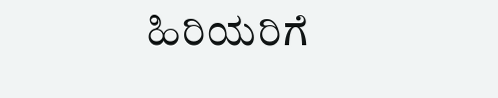ಹಿರಿಯರಿಗೆ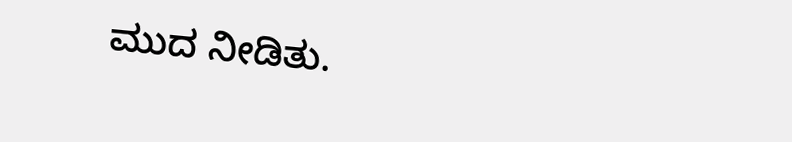ಮುದ ನೀಡಿತು.